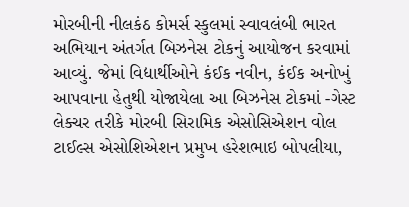મોરબીની નીલકંઠ કોમર્સ સ્કુલમાં સ્વાવલંબી ભારત અભિયાન અંતર્ગત બિઝનેસ ટોકનું આયોજન કરવામાં આવ્યું. જેમાં વિદ્યાર્થીઓને કંઈક નવીન, કંઈક અનોખું આપવાના હેતુથી યોજાયેલા આ બિઝનેસ ટોકમાં -ગેસ્ટ લેક્ચર તરીકે મોરબી સિરામિક એસોસિએશન વોલ ટાઈલ્સ એસોશિએશન પ્રમુખ હરેશભાઇ બોપલીયા,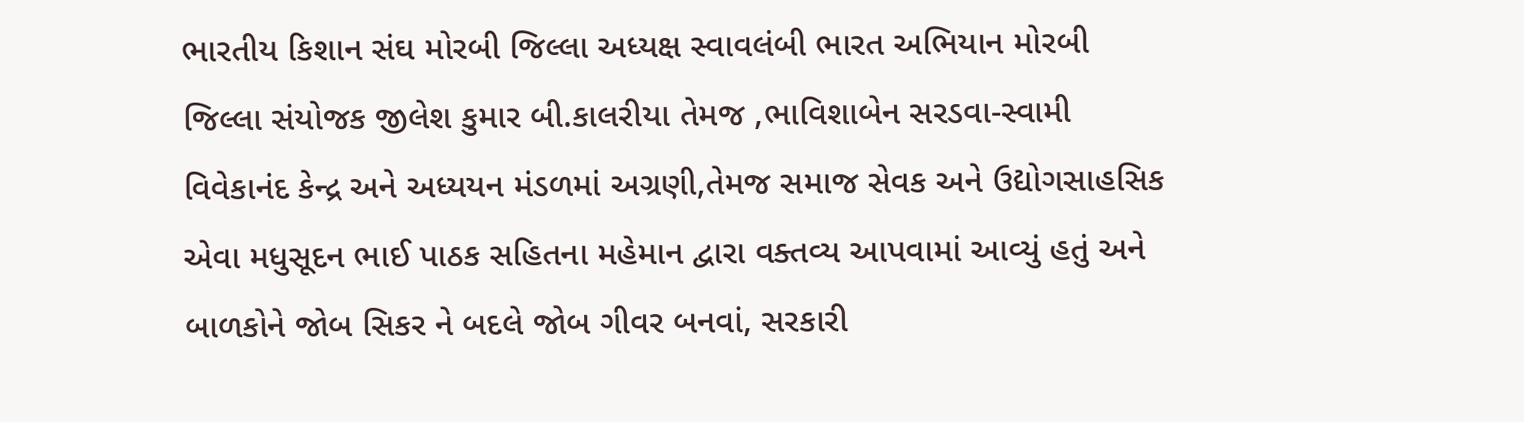ભારતીય કિશાન સંઘ મોરબી જિલ્લા અધ્યક્ષ સ્વાવલંબી ભારત અભિયાન મોરબી જિલ્લા સંયોજક જીલેશ કુમાર બી.કાલરીયા તેમજ ,ભાવિશાબેન સરડવા-સ્વામી વિવેકાનંદ કેન્દ્ર અને અધ્યયન મંડળમાં અગ્રણી,તેમજ સમાજ સેવક અને ઉદ્યોગસાહસિક એવા મધુસૂદન ભાઈ પાઠક સહિતના મહેમાન દ્વારા વક્તવ્ય આપવામાં આવ્યું હતું અને બાળકોને જોબ સિકર ને બદલે જોબ ગીવર બનવાં, સરકારી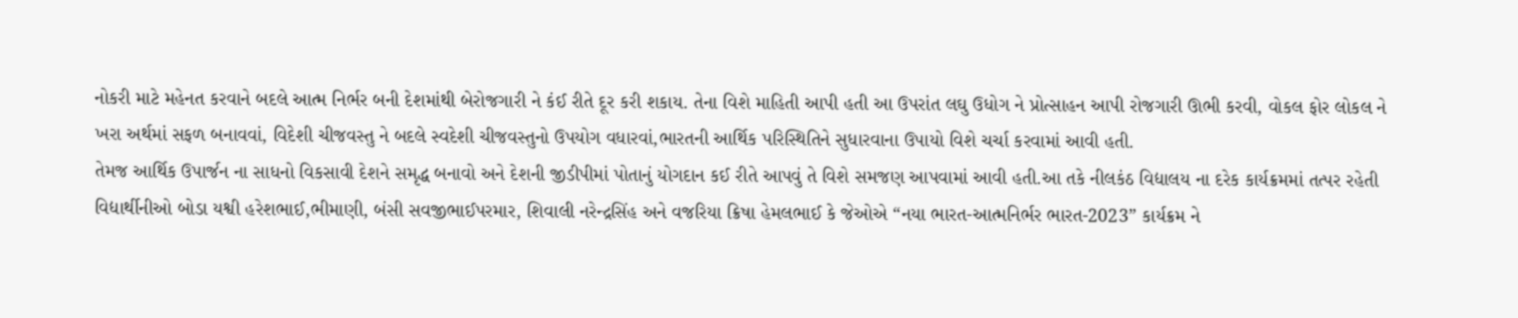નોકરી માટે મહેનત કરવાને બદલે આત્મ નિર્ભર બની દેશમાંથી બેરોજગારી ને કંઈ રીતે દૂર કરી શકાય. તેના વિશે માહિતી આપી હતી આ ઉપરાંત લઘુ ઉધોગ ને પ્રોત્સાહન આપી રોજગારી ઊભી કરવી, વોકલ ફોર લોકલ ને ખરા અર્થમાં સફળ બનાવવાં, વિદેશી ચીજવસ્તુ ને બદલે સ્વદેશી ચીજવસ્તુનો ઉપયોગ વધારવાં,ભારતની આર્થિક પરિસ્થિતિને સુધારવાના ઉપાયો વિશે ચર્ચા કરવામાં આવી હતી.
તેમજ આર્થિક ઉપાર્જન ના સાધનો વિકસાવી દેશને સમૃદ્ધ બનાવો અને દેશની જીડીપીમાં પોતાનું યોગદાન કઈ રીતે આપવું તે વિશે સમજણ આપવામાં આવી હતી.આ તકે નીલકંઠ વિદ્યાલય ના દરેક કાર્યક્રમમાં તત્પર રહેતી વિદ્યાર્થીનીઓ બોડા યશ્વી હરેશભાઈ,ભીમાણી, બંસી સવજીભાઈપરમાર, શિવાલી નરેન્દ્રસિંહ અને વજરિયા ક્રિષા હેમલભાઈ કે જેઓએ “નયા ભારત-આત્મનિર્ભર ભારત-2023” કાર્યક્રમ ને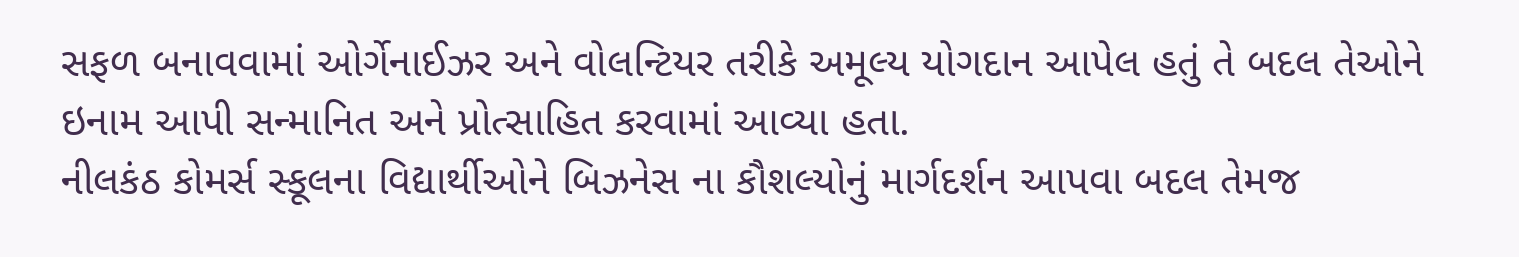સફળ બનાવવામાં ઓર્ગેનાઈઝર અને વોલન્ટિયર તરીકે અમૂલ્ય યોગદાન આપેલ હતું તે બદલ તેઓને ઇનામ આપી સન્માનિત અને પ્રોત્સાહિત કરવામાં આવ્યા હતા.
નીલકંઠ કોમર્સ સ્કૂલના વિદ્યાર્થીઓને બિઝનેસ ના કૌશલ્યોનું માર્ગદર્શન આપવા બદલ તેમજ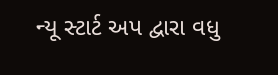ન્યૂ સ્ટાર્ટ અપ દ્વારા વધુ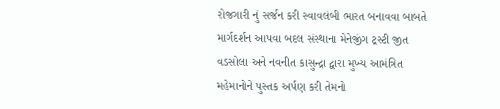રોજગારી નું સર્જન કરી સ્વાવલંબી ભારત બનાવવા બાબતે માર્ગદર્શન આપવા બદલ સંસ્થાના મેનેજીંગ ટ્રસ્ટી જીત વડસોલા અને નવનીત કાસુન્દ્રા દ્વારા મુખ્ય આમંત્રિત મહેમાનોને પુસ્તક અર્પણ કરી તેમનો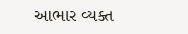આભાર વ્યક્ત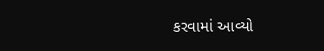કરવામાં આવ્યો